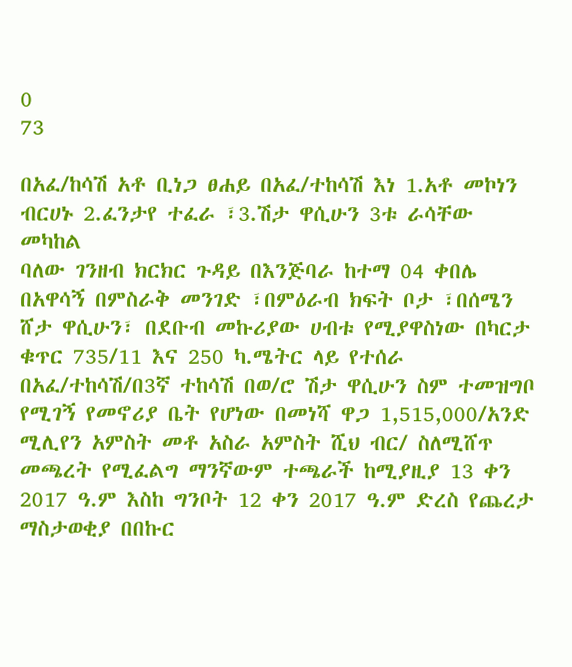0
73

በአፈ/ከሳሽ አቶ ቢነጋ ፀሐይ በአፈ/ተከሳሽ እነ 1.አቶ መኮነን ብርሀኑ 2.ፈንታየ ተፈራ ፣3.ሽታ ዋሲሁን 3ቱ ራሳቸው መካከል
ባለው ገንዘብ ክርክር ጉዳይ በእንጅባራ ከተማ 04 ቀበሌ በአዋሳኝ በምስራቅ መንገድ ፣በምዕራብ ክፍት ቦታ ፣በሰሜን ሸታ ዋሲሁን፣ በደቡብ መኩሪያው ሀብቱ የሚያዋስነው በካርታ ቁጥር 735/11 እና 250 ካ.ሜትር ላይ የተሰራ በአፈ/ተከሳሽ/በ3ኛ ተከሳሽ በወ/ሮ ሽታ ዋሲሁን ስም ተመዝግቦ የሚገኝ የመኖሪያ ቤት የሆነው በመነሻ ዋጋ 1,515,000/አንድ ሚሊየን አምስት መቶ አስራ አምስት ሺህ ብር/ ስለሚሸጥ መጫረት የሚፈልግ ማንኛውም ተጫራች ከሚያዚያ 13 ቀን 2017 ዓ.ም እስከ ግንቦት 12 ቀን 2017 ዓ.ም ድረስ የጨረታ ማስታወቂያ በበኩር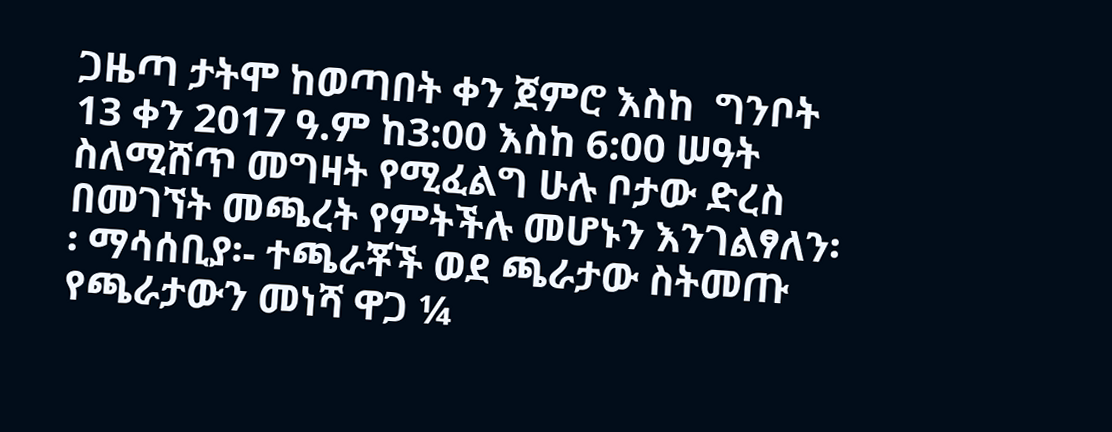ጋዜጣ ታትሞ ከወጣበት ቀን ጀምሮ እስከ  ግንቦት 13 ቀን 2017 ዓ.ም ከ3:00 እስከ 6:00 ሠዓት ስለሚሸጥ መግዛት የሚፈልግ ሁሉ ቦታው ድረስ በመገኘት መጫረት የምትችሉ መሆኑን እንገልፃለን፡፡ ማሳሰቢያ፡- ተጫራቾች ወደ ጫራታው ስትመጡ የጫራታውን መነሻ ዋጋ ¼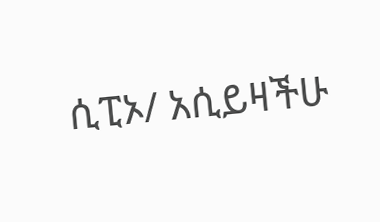ሲፒኦ/ አሲይዛችሁ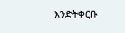እንድትቀርቡ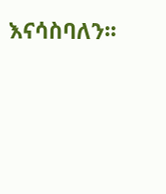እናሳስባለን፡፡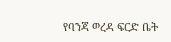የባንጃ ወረዳ ፍርድ ቤት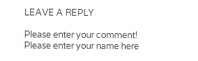LEAVE A REPLY

Please enter your comment!
Please enter your name here